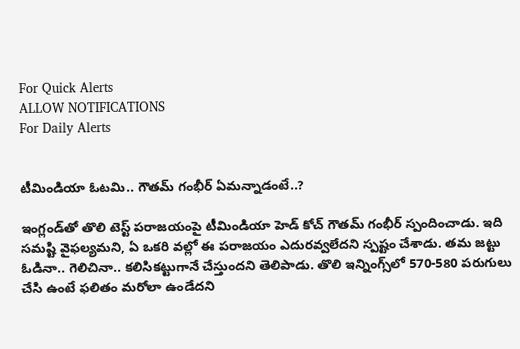For Quick Alerts
ALLOW NOTIFICATIONS
For Daily Alerts


టీమిండియా ఓటమి.. గౌతమ్ గంభీర్ ఏమన్నాడంటే..?

ఇంగ్లండ్‌తో తొలి టెస్ట్ పరాజయంపై టీమిండియా హెడ్ కోచ్ గౌతమ్ గంభీర్ స్పందించాడు. ఇది సమష్టి వైఫల్యమని, ఏ ఒకరి వల్లో ఈ పరాజయం ఎదురవ్వలేదని స్పష్టం చేశాడు. తమ జట్టు ఓడినా.. గెలిచినా.. కలిసికట్టుగానే చేస్తుందని తెలిపాడు. తొలి ఇన్నింగ్స్‌లో 570-580 పరుగులు చేసి ఉంటే ఫలితం మరోలా ఉండేదని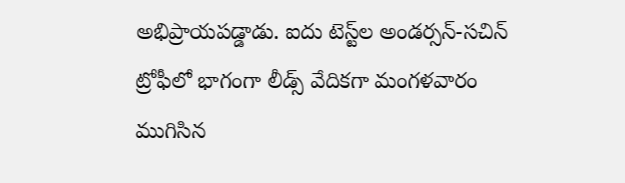అభిప్రాయపడ్డాడు. ఐదు టెస్ట్‌ల అండర్సన్-సచిన్ ట్రోఫీలో భాగంగా లీడ్స్ వేదికగా మంగళవారం ముగిసిన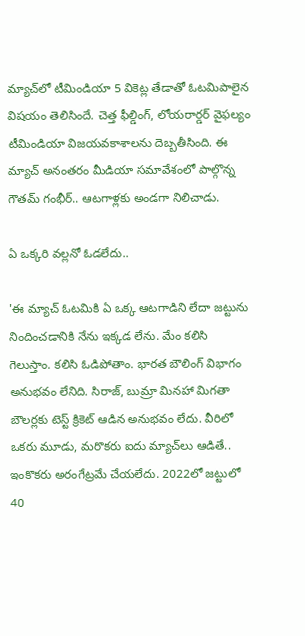మ్యాచ్‌లో టీమిండియా 5 వికెట్ల తేడాతో ఓటమిపాలైన విషయం తెలిసిందే. చెత్త ఫీల్డింగ్, లోయరార్డర్ వైఫల్యం టీమిండియా విజయవకాశాలను దెబ్బతీసింది. ఈ మ్యాచ్ అనంతరం మీడియా సమావేశంలో పాల్గొన్న గౌతమ్ గంభీర్.. ఆటగాళ్లకు అండగా నిలిచాడు.

ఏ ఒక్కరి వల్లనో ఓడలేదు..

'ఈ మ్యాచ్ ఓటమికి ఏ ఒక్క ఆటగాడిని లేదా జట్టును నిందించడానికి నేను ఇక్కడ లేను. మేం కలిసి గెలుస్తాం. కలిసి ఓడిపోతాం. భారత బౌలింగ్ విభాగం అనుభవం లేనిది. సిరాజ్, బుమ్రా మినహా మిగతా బౌలర్లకు టెస్ట్ క్రికెట్ ఆడిన అనుభవం లేదు. వీరిలో ఒకరు మూడు, మరొకరు ఐదు మ్యాచ్‌లు ఆడితే.. ఇంకొకరు అరంగేట్రమే చేయలేదు. 2022లో జట్టులో 40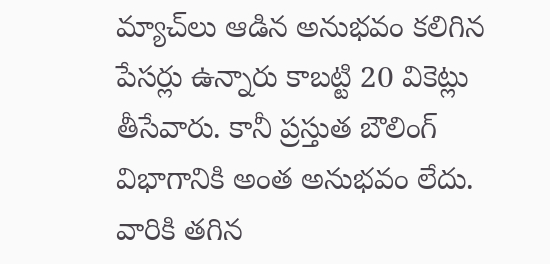మ్యాచ్‌లు ఆడిన అనుభవం కలిగిన పేసర్లు ఉన్నారు కాబట్టి 20 వికెట్లు తీసేవారు. కానీ ప్రస్తుత బౌలింగ్ విభాగానికి అంత అనుభవం లేదు. వారికి తగిన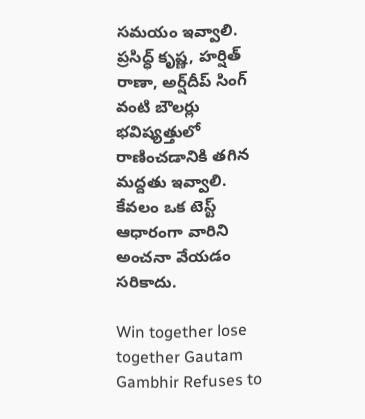సమయం ఇవ్వాలి. ప్రసిద్ధ్ కృష్ణ, హర్షిత్ రాణా, అర్ష్‌దీప్ సింగ్‌ వంటి బౌలర్లు భవిష్యత్తులో రాణించడానికి తగిన మద్దతు ఇవ్వాలి. కేవలం ఒక టెస్ట్ ఆధారంగా వారిని అంచనా వేయడం సరికాదు.

Win together lose together Gautam Gambhir Refuses to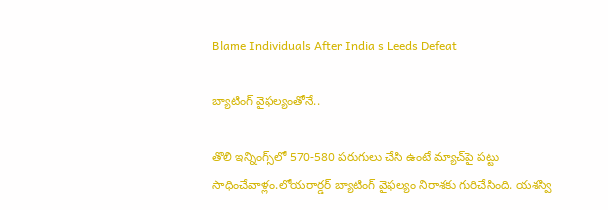Blame Individuals After India s Leeds Defeat

బ్యాటింగ్ వైఫల్యంతోనే..

తొలి ఇన్నింగ్స్‌లో 570-580 పరుగులు చేసి ఉంటే మ్యాచ్‌పై పట్టు సాధించేవాళ్లం.లోయరార్డర్ బ్యాటింగ్ వైఫల్యం నిరాశకు గురిచేసింది. యశస్వి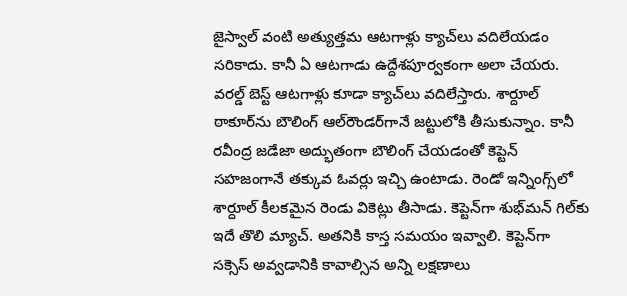జైస్వాల్ వంటి అత్యుత్తమ ఆటగాళ్లు క్యాచ్‌లు వదిలేయడం సరికాదు. కానీ ఏ ఆటగాడు ఉద్దేశపూర్వకంగా అలా చేయరు. వరల్డ్ బెస్ట్ ఆటగాళ్లు కూడా క్యాచ్‌లు వదిలేస్తారు. శార్దూల్ ఠాకూర్‌ను బౌలింగ్ ఆల్‌రౌండర్‌గానే జట్టులోకి తీసుకున్నాం. కానీ రవీంద్ర జడేజా అద్భుతంగా బౌలింగ్ చేయడంతో కెప్టెన్ సహజంగానే తక్కువ ఓవర్లు ఇచ్చి ఉంటాడు. రెండో ఇన్నింగ్స్‌లో శార్దూల్ కీలకమైన రెండు వికెట్లు తీసాడు. కెప్టెన్‌గా శుభ్‌మన్ గిల్‌కు ఇదే తొలి మ్యాచ్. అతనికి కాస్త సమయం ఇవ్వాలి. కెప్టెన్‌గా సక్సెస్ అవ్వడానికి కావాల్సిన అన్ని లక్షణాలు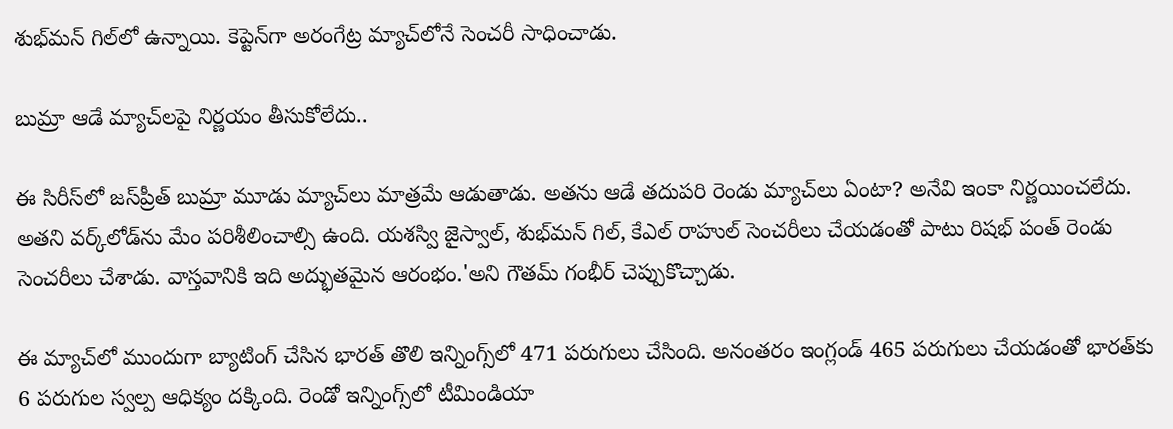శుభ్‌మన్ గిల్‌లో ఉన్నాయి. కెప్టెన్‌గా అరంగేట్ర మ్యాచ్‌లోనే సెంచరీ సాధించాడు.

బుమ్రా‌ ఆడే మ్యాచ్‌లపై నిర్ణయం తీసుకోలేదు..

ఈ సిరీస్‌లో జస్‌ప్రీత్ బుమ్రా మూడు మ్యాచ్‌లు మాత్రమే ఆడుతాడు. అతను ఆడే తదుపరి రెండు మ్యాచ్‌లు ఏంటా? అనేవి ఇంకా నిర్ణయించలేదు. అతని వర్క్‌లోడ్‌ను మేం పరిశీలించాల్సి ఉంది. యశస్వి జైస్వాల్, శుభ్‌మన్ గిల్, కేఎల్ రాహుల్ సెంచరీలు చేయడంతో పాటు రిషభ్ పంత్ రెండు సెంచరీలు చేశాడు. వాస్తవానికి ఇది అద్భుతమైన ఆరంభం.'అని గౌతమ్ గంభీర్ చెప్పుకొచ్చాడు.

ఈ మ్యాచ్‌లో ముందుగా బ్యాటింగ్ చేసిన భారత్ తొలి ఇన్నింగ్స్‌లో 471 పరుగులు చేసింది. అనంతరం ఇంగ్లండ్ 465 పరుగులు చేయడంతో భారత్‌కు 6 పరుగుల స్వల్ప ఆధిక్యం దక్కింది. రెండో ఇన్నింగ్స్‌లో టీమిండియా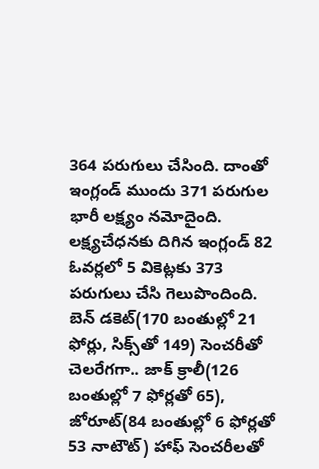364 పరుగులు చేసింది. దాంతో ఇంగ్లండ్ ముందు 371 పరుగుల భారీ లక్ష్యం నమోదైంది. లక్ష్యచేధనకు దిగిన ఇంగ్లండ్ 82 ఓవర్లలో 5 వికెట్లకు 373 పరుగులు చేసి గెలుపొందింది. బెన్ డకెట్(170 బంతుల్లో 21 ఫోర్లు, సిక్స్‌తో 149) సెంచరీతో చెలరేగగా.. జాక్ క్రాలీ(126 బంతుల్లో 7 ఫోర్లతో 65), జోరూట్(84 బంతుల్లో 6 ఫోర్లతో 53 నాటౌట్) హాఫ్ సెంచరీలతో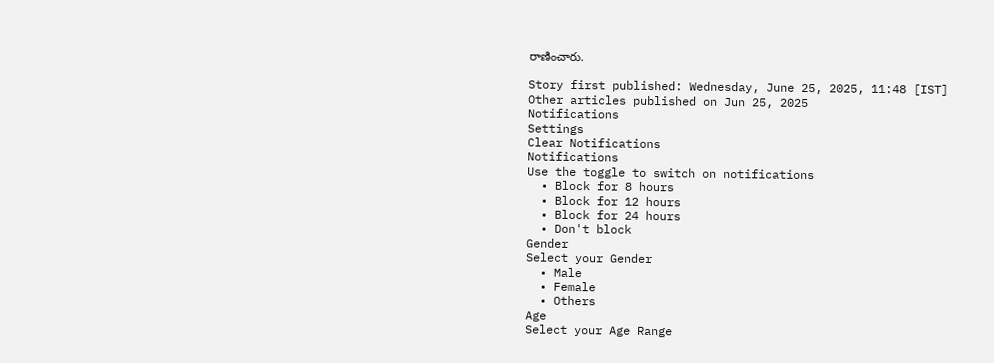రాణించారు.

Story first published: Wednesday, June 25, 2025, 11:48 [IST]
Other articles published on Jun 25, 2025
Notifications
Settings
Clear Notifications
Notifications
Use the toggle to switch on notifications
  • Block for 8 hours
  • Block for 12 hours
  • Block for 24 hours
  • Don't block
Gender
Select your Gender
  • Male
  • Female
  • Others
Age
Select your Age Range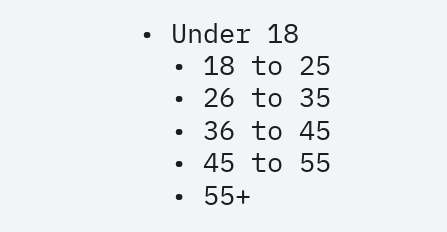• Under 18
  • 18 to 25
  • 26 to 35
  • 36 to 45
  • 45 to 55
  • 55+